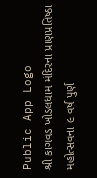Public App Logo
શ્રી કાગવડ ખોડલધામ મંદિરના પ્રાણપ્રતિષ્ઠા મહોત્સવના ૯ વર્ષ પુર્ણ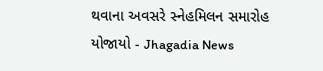થવાના અવસરે સ્નેહમિલન સમારોહ યોજાયો - Jhagadia News